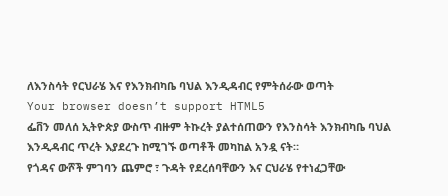ለእንስሳት የርህራሄ እና የእንክብካቤ ባህል እንዲዳብር የምትሰራው ወጣት
Your browser doesn’t support HTML5
ፌቨን መለሰ ኢትዮጵያ ውስጥ ብዙም ትኩረት ያልተሰጠውን የእንስሳት እንክብካቤ ባህል እንዲዳብር ጥረት እያደረጉ ከሚገኙ ወጣቶች መካከል አንዷ ናት።
የጎዳና ውሾች ምገባን ጨምሮ ፣ ጉዳት የደረሰባቸውን እና ርህራሄ የተነፈጋቸው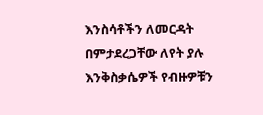እንስሳቶችን ለመርዳት በምታደረጋቸው ለየት ያሉ እንቅስቃሴዎች የብዙዎቹን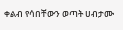ቀልብ የሳበቸውን ወጣት ሀብታሙ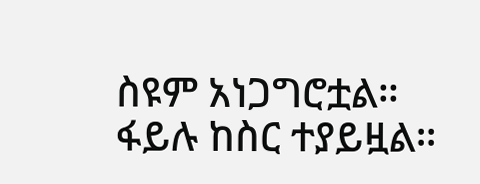ስዩም አነጋግሮቷል።
ፋይሉ ከስር ተያይዟል።